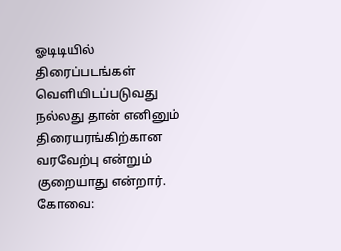ஓடிடியில் திரைப்படங்கள் வெளியிடப்படுவது நல்லது தான் எனினும் திரையரங்கிற்கான வரவேற்பு என்றும் குறையாது என்றார்.
கோவை: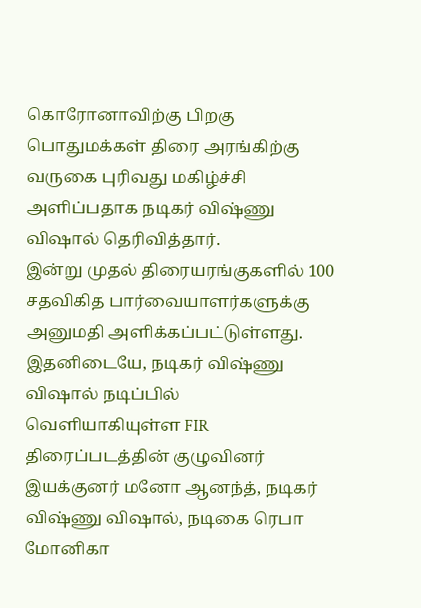கொரோனாவிற்கு பிறகு பொதுமக்கள் திரை அரங்கிற்கு வருகை புரிவது மகிழ்ச்சி அளிப்பதாக நடிகர் விஷ்ணு விஷால் தெரிவித்தார்.
இன்று முதல் திரையரங்குகளில் 100 சதவிகித பார்வையாளர்களுக்கு அனுமதி அளிக்கப்பட்டுள்ளது. இதனிடையே, நடிகர் விஷ்ணு விஷால் நடிப்பில் வெளியாகியுள்ள FIR திரைப்படத்தின் குழுவினர் இயக்குனர் மனோ ஆனந்த், நடிகர் விஷ்ணு விஷால், நடிகை ரெபா மோனிகா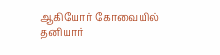ஆகியோர் கோவையில் தனியார்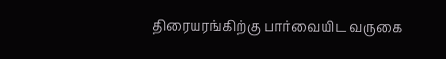திரையரங்கிற்கு பார்வையிட வருகை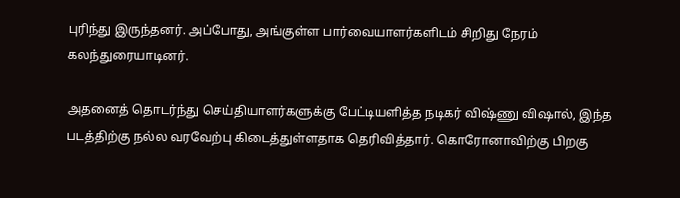புரிந்து இருந்தனர். அப்போது, அங்குள்ள பார்வையாளர்களிடம் சிறிது நேரம் கலந்துரையாடினர்.

அதனைத் தொடர்ந்து செய்தியாளர்களுக்கு பேட்டியளித்த நடிகர் விஷ்ணு விஷால், இந்த படத்திற்கு நல்ல வரவேற்பு கிடைத்துள்ளதாக தெரிவித்தார். கொரோனாவிற்கு பிறகு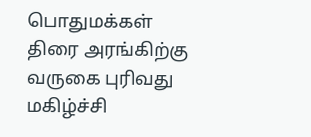பொதுமக்கள் திரை அரங்கிற்கு வருகை புரிவது மகிழ்ச்சி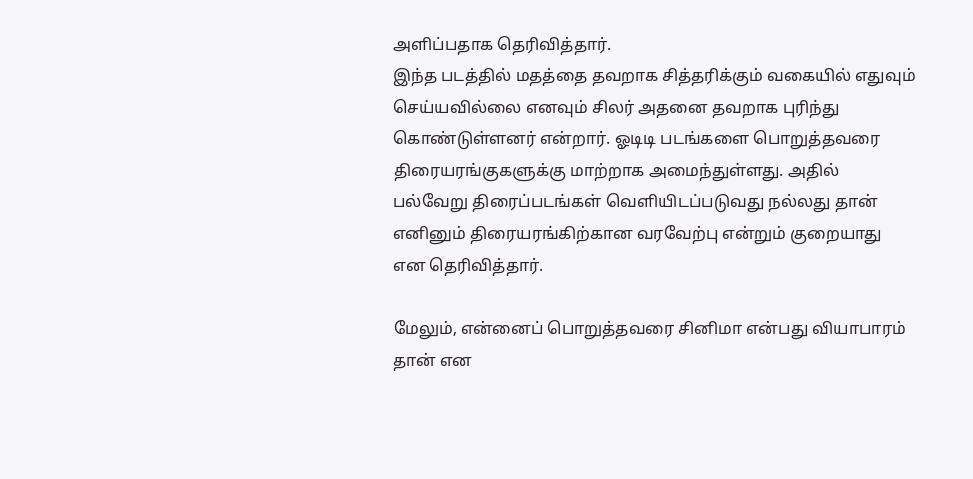அளிப்பதாக தெரிவித்தார்.
இந்த படத்தில் மதத்தை தவறாக சித்தரிக்கும் வகையில் எதுவும் செய்யவில்லை எனவும் சிலர் அதனை தவறாக புரிந்து கொண்டுள்ளனர் என்றார். ஓடிடி படங்களை பொறுத்தவரை திரையரங்குகளுக்கு மாற்றாக அமைந்துள்ளது. அதில் பல்வேறு திரைப்படங்கள் வெளியிடப்படுவது நல்லது தான் எனினும் திரையரங்கிற்கான வரவேற்பு என்றும் குறையாது என தெரிவித்தார்.

மேலும், என்னைப் பொறுத்தவரை சினிமா என்பது வியாபாரம் தான் என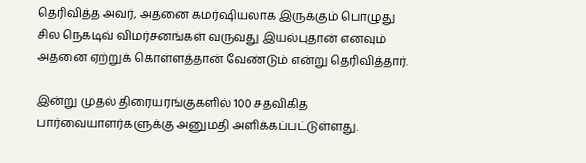தெரிவித்த அவர், அதனை கமர்ஷியலாக இருக்கும் பொழுது சில நெகடிவ் விமர்சனங்கள் வருவது இயல்புதான் எனவும் அதனை ஏற்றுக் கொள்ளத்தான் வேண்டும் என்று தெரிவித்தார்.

இன்று முதல் திரையரங்குகளில் 100 சதவிகித பார்வையாளர்களுக்கு அனுமதி அளிக்கப்பட்டுள்ளது.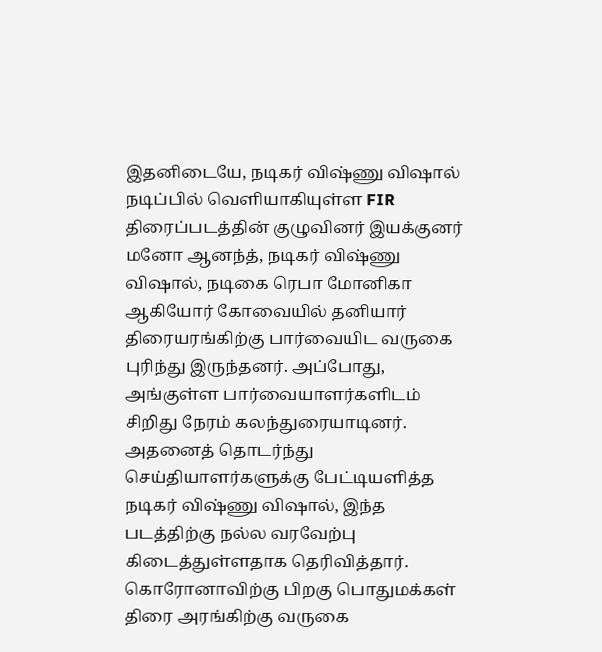இதனிடையே, நடிகர் விஷ்ணு விஷால் நடிப்பில் வெளியாகியுள்ள FIR திரைப்படத்தின் குழுவினர் இயக்குனர் மனோ ஆனந்த், நடிகர் விஷ்ணு விஷால், நடிகை ரெபா மோனிகா ஆகியோர் கோவையில் தனியார் திரையரங்கிற்கு பார்வையிட வருகை புரிந்து இருந்தனர். அப்போது, அங்குள்ள பார்வையாளர்களிடம் சிறிது நேரம் கலந்துரையாடினர்.
அதனைத் தொடர்ந்து செய்தியாளர்களுக்கு பேட்டியளித்த நடிகர் விஷ்ணு விஷால், இந்த படத்திற்கு நல்ல வரவேற்பு கிடைத்துள்ளதாக தெரிவித்தார். கொரோனாவிற்கு பிறகு பொதுமக்கள் திரை அரங்கிற்கு வருகை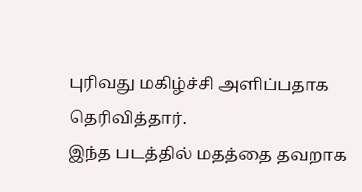புரிவது மகிழ்ச்சி அளிப்பதாக தெரிவித்தார்.
இந்த படத்தில் மதத்தை தவறாக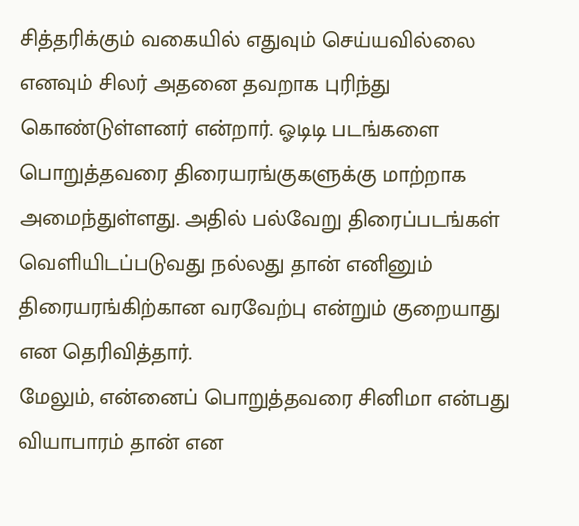சித்தரிக்கும் வகையில் எதுவும் செய்யவில்லை எனவும் சிலர் அதனை தவறாக புரிந்து கொண்டுள்ளனர் என்றார். ஓடிடி படங்களை பொறுத்தவரை திரையரங்குகளுக்கு மாற்றாக அமைந்துள்ளது. அதில் பல்வேறு திரைப்படங்கள் வெளியிடப்படுவது நல்லது தான் எனினும் திரையரங்கிற்கான வரவேற்பு என்றும் குறையாது என தெரிவித்தார்.
மேலும், என்னைப் பொறுத்தவரை சினிமா என்பது வியாபாரம் தான் என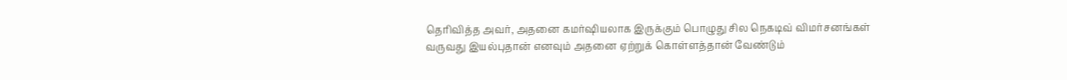தெரிவித்த அவர், அதனை கமர்ஷியலாக இருக்கும் பொழுது சில நெகடிவ் விமர்சனங்கள் வருவது இயல்புதான் எனவும் அதனை ஏற்றுக் கொள்ளத்தான் வேண்டும்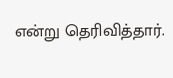என்று தெரிவித்தார்.